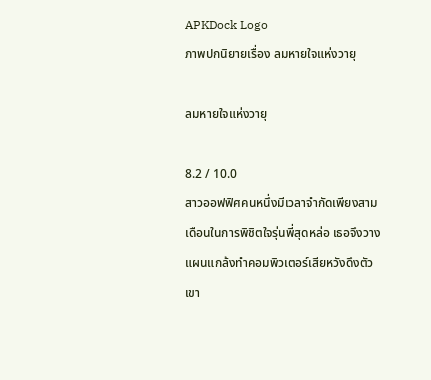APKDock Logo
ภาพปกนิยายเรื่อง ลมหายใจแห่งวายุ

ลมหายใจแห่งวายุ

8.2 / 10.0
สาวออฟฟิศคนหนึ่งมีเวลาจำกัดเพียงสามเดือนในการพิชิตใจรุ่นพี่สุดหล่อ เธอจึงวางแผนแกล้งทำคอมพิวเตอร์เสียหวังดึงตัวเขา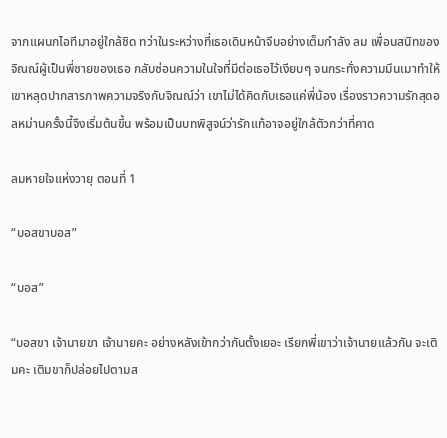จากแผนกไอทีมาอยู่ใกล้ชิด ทว่าในระหว่างที่เธอเดินหน้าจีบอย่างเต็มกำลัง ลม เพื่อนสนิทของจิณณ์ผู้เป็นพี่ชายของเธอ กลับซ่อนความในใจที่มีต่อเธอไว้เงียบๆ จนกระทั่งความมึนเมาทำให้เขาหลุดปากสารภาพความจริงกับจิณณ์ว่า เขาไม่ได้คิดกับเธอแค่พี่น้อง เรื่องราวความรักสุดอลหม่านครั้งนี้จึงเริ่มต้นขึ้น พร้อมเป็นบทพิสูจน์ว่ารักแท้อาจอยู่ใกล้ตัวกว่าที่คาด

ลมหายใจแห่งวายุ ตอนที่ 1

“บอสขาบอส”

“บอส”

“บอสขา เจ้านายขา เจ้านายคะ อย่างหลังเข้ากว่ากันตั้งเยอะ เรียกพี่เขาว่าเจ้านายแล้วกัน จะเติมคะ เติมขาก็ปล่อยไปตามส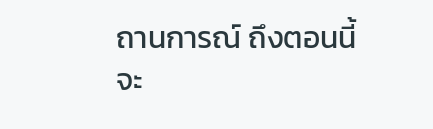ถานการณ์ ถึงตอนนี้จะ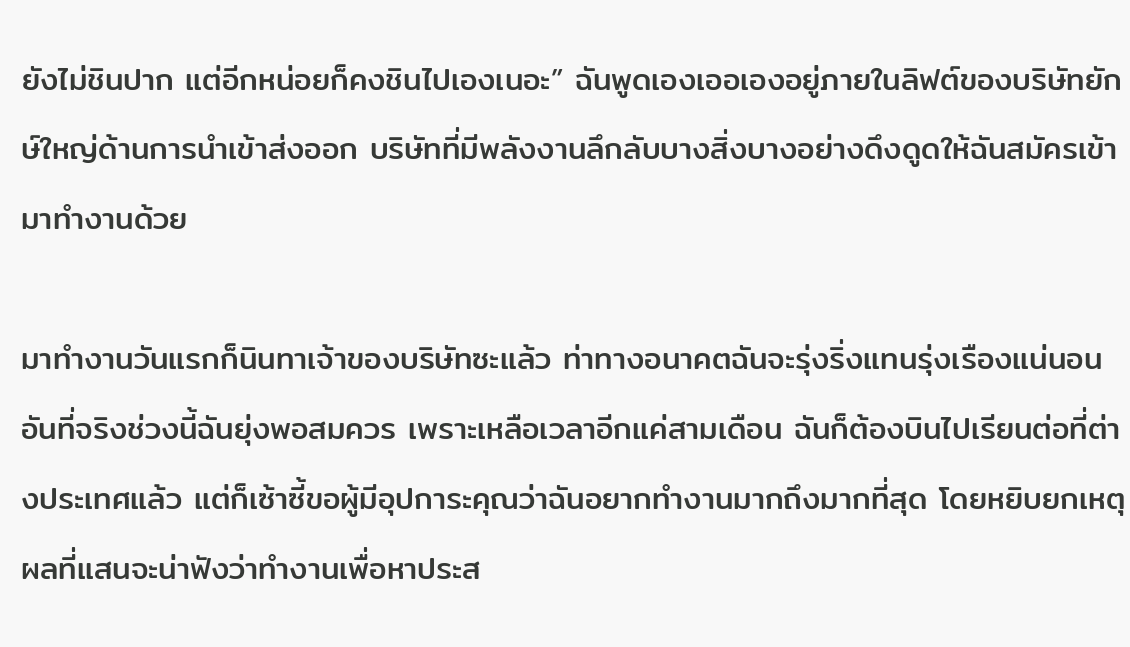ยังไม่ชินปาก แต่อีกหน่อยก็คงชินไปเองเนอะ” ฉันพูดเองเออเองอยู่ภายในลิฟต์ของบริษัทยักษ์ใหญ่ด้านการนำเข้าส่งออก บริษัทที่มีพลังงานลึกลับบางสิ่งบางอย่างดึงดูดให้ฉันสมัครเข้ามาทำงานด้วย

มาทำงานวันแรกก็นินทาเจ้าของบริษัทซะแล้ว ท่าทางอนาคตฉันจะรุ่งริ่งแทนรุ่งเรืองแน่นอน อันที่จริงช่วงนี้ฉันยุ่งพอสมควร เพราะเหลือเวลาอีกแค่สามเดือน ฉันก็ต้องบินไปเรียนต่อที่ต่างประเทศแล้ว แต่ก็เซ้าซี้ขอผู้มีอุปการะคุณว่าฉันอยากทำงานมากถึงมากที่สุด โดยหยิบยกเหตุผลที่แสนจะน่าฟังว่าทำงานเพื่อหาประส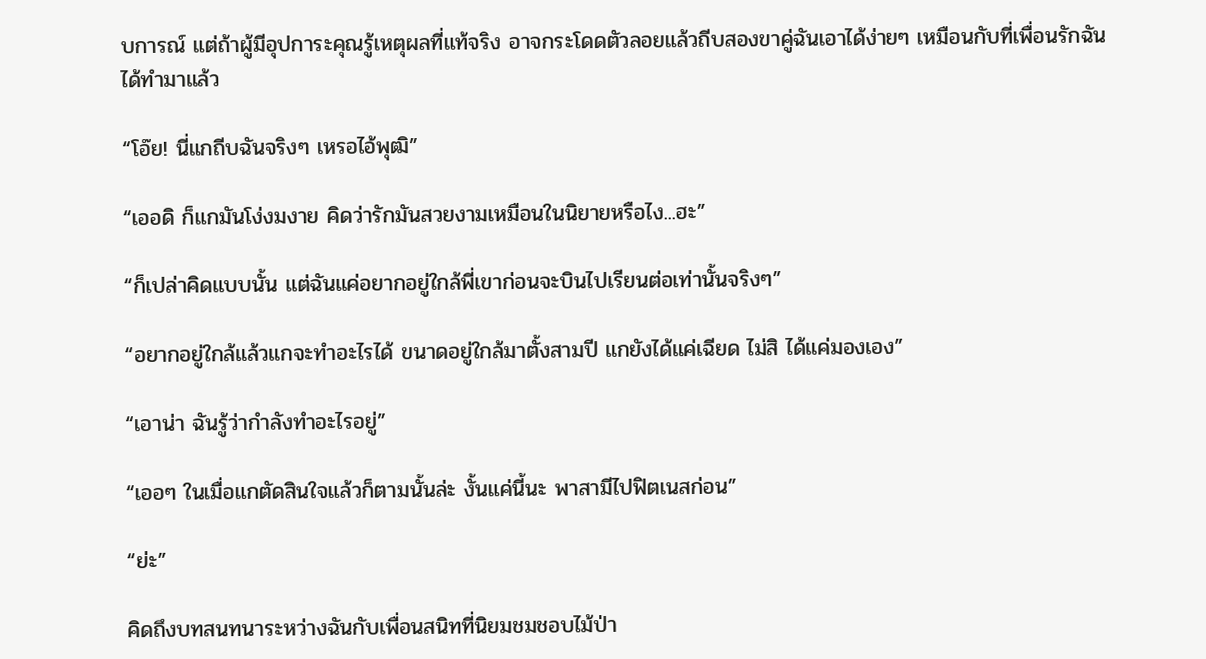บการณ์ แต่ถ้าผู้มีอุปการะคุณรู้เหตุผลที่แท้จริง อาจกระโดดตัวลอยแล้วถีบสองขาคู่ฉันเอาได้ง่ายๆ เหมือนกับที่เพื่อนรักฉันได้ทำมาแล้ว

“โอ๊ย! นี่แกถีบฉันจริงๆ เหรอไอ้พุฒิ”

“เออดิ ก็แกมันโง่งมงาย คิดว่ารักมันสวยงามเหมือนในนิยายหรือไง...ฮะ”

“ก็เปล่าคิดแบบนั้น แต่ฉันแค่อยากอยู่ใกล้พี่เขาก่อนจะบินไปเรียนต่อเท่านั้นจริงๆ”

“อยากอยู่ใกล้แล้วแกจะทำอะไรได้ ขนาดอยู่ใกล้มาตั้งสามปี แกยังได้แค่เฉียด ไม่สิ ได้แค่มองเอง”

“เอาน่า ฉันรู้ว่ากำลังทำอะไรอยู่”

“เออๆ ในเมื่อแกตัดสินใจแล้วก็ตามนั้นล่ะ งั้นแค่นี้นะ พาสามีไปฟิตเนสก่อน”

“ย่ะ”

คิดถึงบทสนทนาระหว่างฉันกับเพื่อนสนิทที่นิยมชมชอบไม้ป่า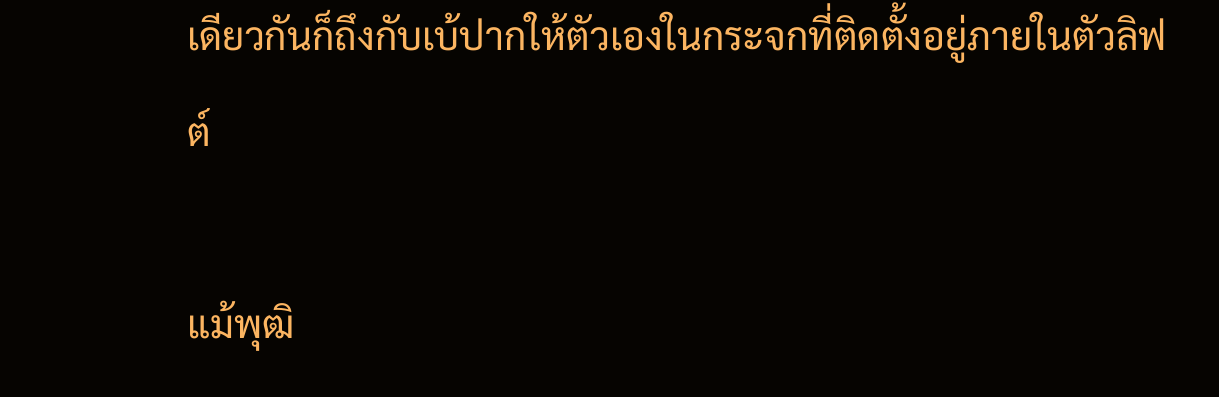เดียวกันก็ถึงกับเบ้ปากให้ตัวเองในกระจกที่ติดตั้งอยู่ภายในตัวลิฟต์

แม้พุฒิ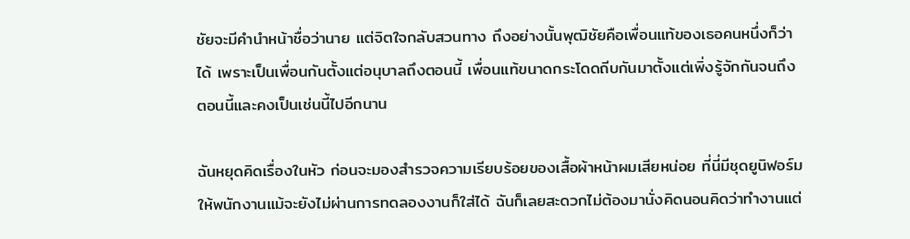ชัยจะมีคำนำหน้าชื่อว่านาย แต่จิตใจกลับสวนทาง ถึงอย่างนั้นพุฒิชัยคือเพื่อนแท้ของเธอคนหนึ่งก็ว่าได้ เพราะเป็นเพื่อนกันตั้งแต่อนุบาลถึงตอนนี้ เพื่อนแท้ขนาดกระโดดถีบกันมาตั้งแต่เพิ่งรู้จักกันจนถึงตอนนี้และคงเป็นเช่นนี้ไปอีกนาน

ฉันหยุดคิดเรื่องในหัว ก่อนจะมองสำรวจความเรียบร้อยของเสื้อผ้าหน้าผมเสียหน่อย ที่นี่มีชุดยูนิฟอร์มให้พนักงานแม้จะยังไม่ผ่านการทดลองงานก็ใส่ได้ ฉันก็เลยสะดวกไม่ต้องมานั่งคิดนอนคิดว่าทำงานแต่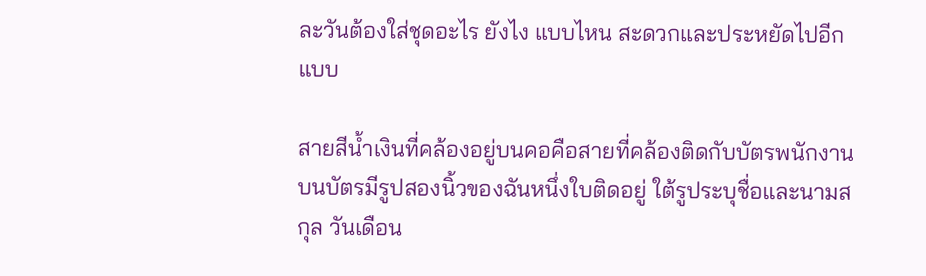ละวันต้องใส่ชุดอะไร ยังไง แบบไหน สะดวกและประหยัดไปอีกแบบ

สายสีน้ำเงินที่คล้องอยู่บนคอคือสายที่คล้องติดกับบัตรพนักงาน บนบัตรมีรูปสองนิ้วของฉันหนึ่งใบติดอยู่ ใต้รูประบุชื่อและนามสกุล วันเดือน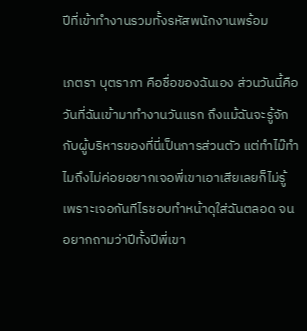ปีที่เข้าทำงานรวมทั้งรหัสพนักงานพร้อม

เภตรา บุตราภา คือชื่อของฉันเอง ส่วนวันนี้คือวันที่ฉันเข้ามาทำงานวันแรก ถึงแม้ฉันจะรู้จักกับผู้บริหารของที่นี่เป็นการส่วนตัว แต่ทำไม๊ทำไมถึงไม่ค่อยอยากเจอพี่เขาเอาเสียเลยก็ไม่รู้ เพราะเจอกันทีไรชอบทำหน้าดุใส่ฉันตลอด จนอยากถามว่าปีทั้งปีพี่เขา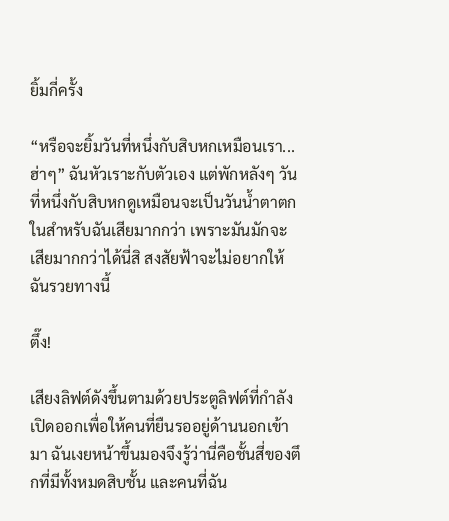ยิ้มกี่ครั้ง

“หรือจะยิ้มวันที่หนึ่งกับสิบหกเหมือนเรา...ฮ่าๆ” ฉันหัวเราะกับตัวเอง แต่พักหลังๆ วันที่หนึ่งกับสิบหกดูเหมือนจะเป็นวันน้ำตาตกในสำหรับฉันเสียมากกว่า เพราะมันมักจะเสียมากกว่าได้นี่สิ สงสัยฟ้าจะไม่อยากให้ฉันรวยทางนี้

ตึ๊ง!

เสียงลิฟต์ดังขึ้นตามด้วยประตูลิฟต์ที่กำลังเปิดออกเพื่อให้คนที่ยืนรออยู่ด้านนอกเข้ามา ฉันเงยหน้าขึ้นมองจึงรู้ว่านี่คือชั้นสี่ของตึกที่มีทั้งหมดสิบชั้น และคนที่ฉัน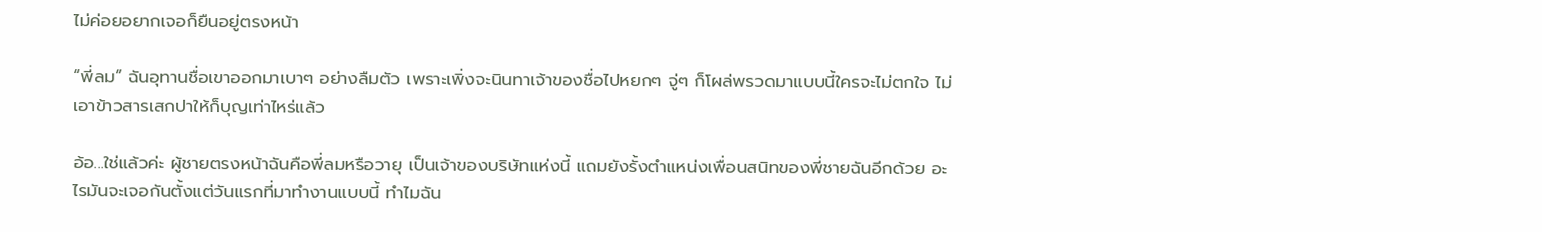ไม่ค่อยอยากเจอก็ยืนอยู่ตรงหน้า

“พี่ลม” ฉันอุทานชื่อเขาออกมาเบาๆ อย่างลืมตัว เพราะเพิ่งจะนินทาเจ้าของชื่อไปหยกๆ จู่ๆ ก็โผล่พรวดมาแบบนี้ใครจะไม่ตกใจ ไม่เอาข้าวสารเสกปาให้ก็บุญเท่าไหร่แล้ว

อ้อ...ใช่แล้วค่ะ ผู้ชายตรงหน้าฉันคือพี่ลมหรือวายุ เป็นเจ้าของบริษัทแห่งนี้ แถมยังรั้งตำแหน่งเพื่อนสนิทของพี่ชายฉันอีกด้วย อะไรมันจะเจอกันตั้งแต่วันแรกที่มาทำงานแบบนี้ ทำไมฉัน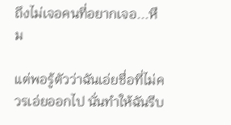ถึงไม่เจอคนที่อยากเจอ...หืม

แต่พอรู้ตัวว่าฉันเอ่ยชื่อที่ไม่ควรเอ่ยออกไป นั่นทำให้ฉันรีบ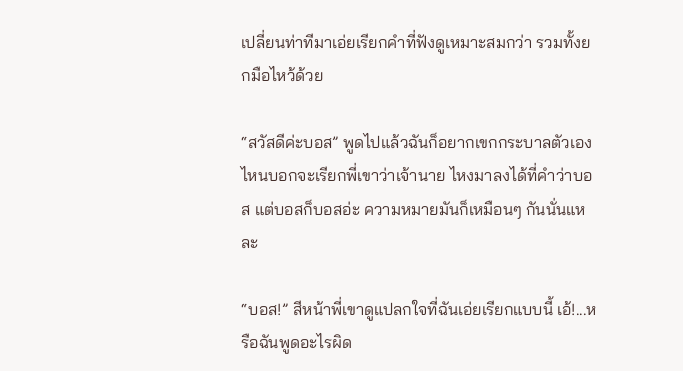เปลี่ยนท่าทีมาเอ่ยเรียกคำที่ฟังดูเหมาะสมกว่า รวมทั้งยกมือไหว้ด้วย

“สวัสดีค่ะบอส” พูดไปแล้วฉันก็อยากเขกกระบาลตัวเอง ไหนบอกจะเรียกพี่เขาว่าเจ้านาย ไหงมาลงได้ที่คำว่าบอส แต่บอสก็บอสอ่ะ ความหมายมันก็เหมือนๆ กันนั่นแหละ

“บอส!” สีหน้าพี่เขาดูแปลกใจที่ฉันเอ่ยเรียกแบบนี้ เอ้!...หรือฉันพูดอะไรผิด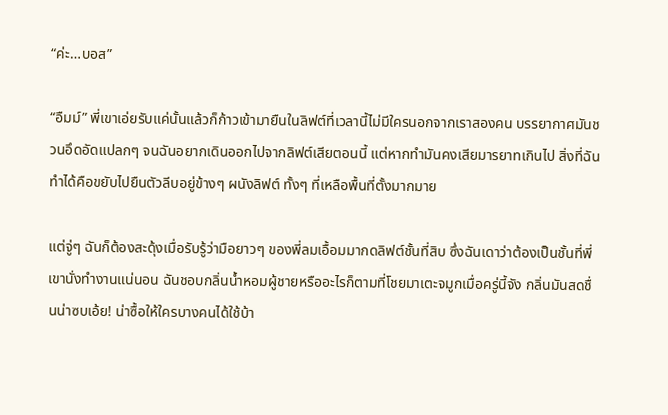“ค่ะ…บอส”

“อืมม์” พี่เขาเอ่ยรับแค่นั้นแล้วก็ก้าวเข้ามายืนในลิฟต์ที่เวลานี้ไม่มีใครนอกจากเราสองคน บรรยากาศมันชวนอึดอัดแปลกๆ จนฉันอยากเดินออกไปจากลิฟต์เสียตอนนี้ แต่หากทำมันคงเสียมารยาทเกินไป สิ่งที่ฉันทำได้คือขยับไปยืนตัวลีบอยู่ข้างๆ ผนังลิฟต์ ทั้งๆ ที่เหลือพื้นที่ตั้งมากมาย

แต่จู่ๆ ฉันก็ต้องสะดุ้งเมื่อรับรู้ว่ามือยาวๆ ของพี่ลมเอื้อมมากดลิฟต์ชั้นที่สิบ ซึ่งฉันเดาว่าต้องเป็นชั้นที่พี่เขานั่งทำงานแน่นอน ฉันชอบกลิ่นน้ำหอมผู้ชายหรืออะไรก็ตามที่โชยมาเตะจมูกเมื่อครู่นี้จัง กลิ่นมันสดชื่นน่าซบเอ้ย! น่าซื้อให้ใครบางคนได้ใช้บ้า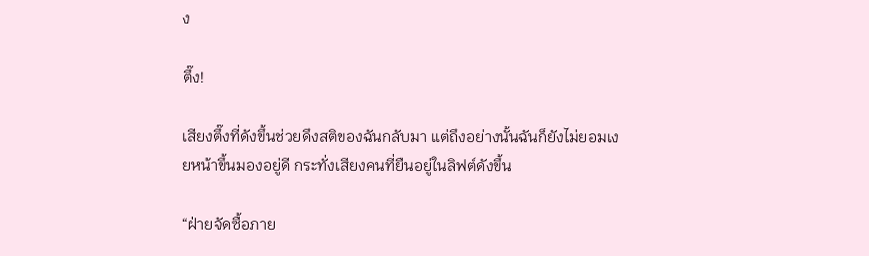ง

ตึ๊ง!

เสียงตึ๊งที่ดังขึ้นช่วยดึงสติของฉันกลับมา แต่ถึงอย่างนั้นฉันก็ยังไม่ยอมเงยหน้าขึ้นมองอยู่ดี กระทั่งเสียงคนที่ยืนอยู่ในลิฟต์ดังขึ้น

“ฝ่ายจัดซื้อภาย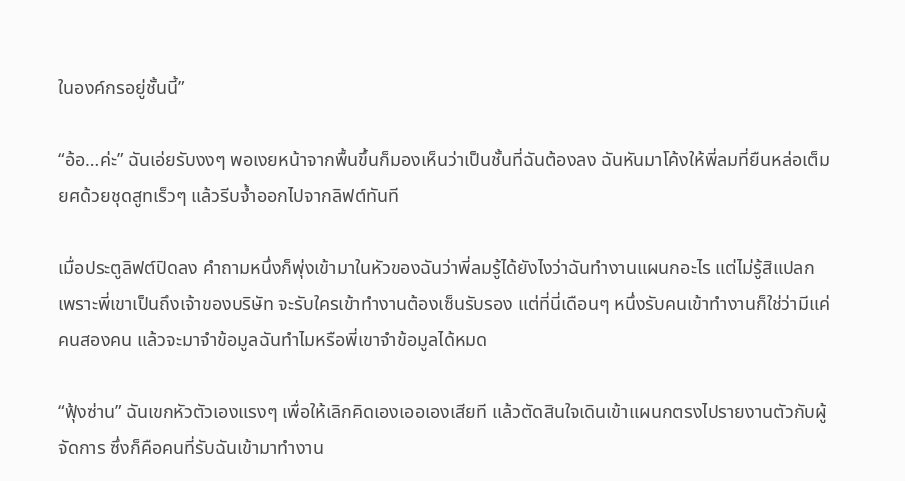ในองค์กรอยู่ชั้นนี้”

“อ้อ…ค่ะ” ฉันเอ่ยรับงงๆ พอเงยหน้าจากพื้นขึ้นก็มองเห็นว่าเป็นชั้นที่ฉันต้องลง ฉันหันมาโค้งให้พี่ลมที่ยืนหล่อเต็มยศด้วยชุดสูทเร็วๆ แล้วรีบจ้ำออกไปจากลิฟต์ทันที

เมื่อประตูลิฟต์ปิดลง คำถามหนึ่งก็พุ่งเข้ามาในหัวของฉันว่าพี่ลมรู้ได้ยังไงว่าฉันทำงานแผนกอะไร แต่ไม่รู้สิแปลกเพราะพี่เขาเป็นถึงเจ้าของบริษัท จะรับใครเข้าทำงานต้องเซ็นรับรอง แต่ที่นี่เดือนๆ หนึ่งรับคนเข้าทำงานก็ใช่ว่ามีแค่คนสองคน แล้วจะมาจำข้อมูลฉันทำไมหรือพี่เขาจำข้อมูลได้หมด

“ฟุ้งซ่าน” ฉันเขกหัวตัวเองแรงๆ เพื่อให้เลิกคิดเองเออเองเสียที แล้วตัดสินใจเดินเข้าแผนกตรงไปรายงานตัวกับผู้จัดการ ซึ่งก็คือคนที่รับฉันเข้ามาทำงาน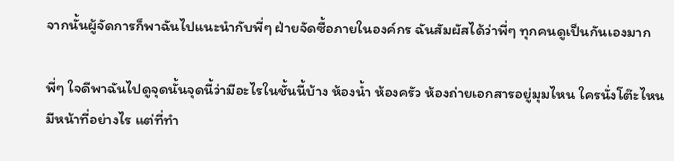จากนั้นผู้จัดการก็พาฉันไปแนะนำกับพี่ๆ ฝ่ายจัดซื้อภายในองค์กร ฉันสัมผัสได้ว่าพี่ๆ ทุกคนดูเป็นกันเองมาก

พี่ๆ ใจดีพาฉันไปดูจุดนั้นจุดนี้ว่ามีอะไรในชั้นนี้บ้าง ห้องน้ำ ห้องครัว ห้องถ่ายเอกสารอยู่มุมไหน ใครนั่งโต๊ะไหนมีหน้าที่อย่างไร แต่ที่ทำ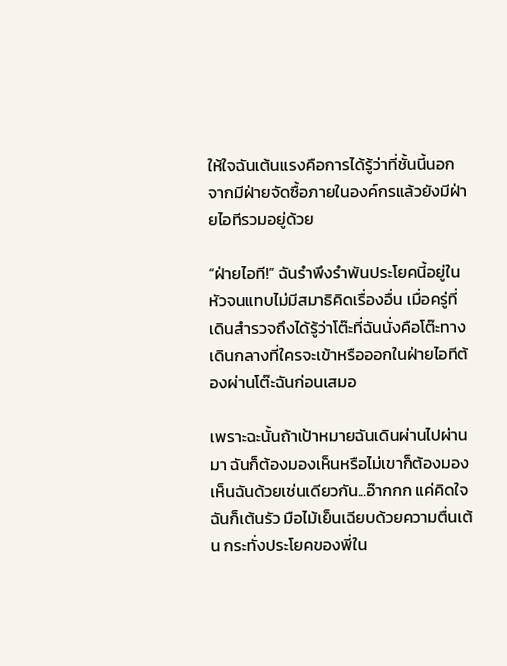ให้ใจฉันเต้นแรงคือการได้รู้ว่าที่ชั้นนี้นอกจากมีฝ่ายจัดซื้อภายในองค์กรแล้วยังมีฝ่ายไอทีรวมอยู่ด้วย

“ฝ่ายไอที!” ฉันรำพึงรำพันประโยคนี้อยู่ในหัวจนแทบไม่มีสมาธิคิดเรื่องอื่น เมื่อครู่ที่เดินสำรวจถึงได้รู้ว่าโต๊ะที่ฉันนั่งคือโต๊ะทางเดินกลางที่ใครจะเข้าหรือออกในฝ่ายไอทีต้องผ่านโต๊ะฉันก่อนเสมอ

เพราะฉะนั้นถ้าเป้าหมายฉันเดินผ่านไปผ่านมา ฉันก็ต้องมองเห็นหรือไม่เขาก็ต้องมองเห็นฉันด้วยเช่นเดียวกัน...อ๊ากกก แค่คิดใจฉันก็เต้นรัว มือไม้เย็นเฉียบด้วยความตื่นเต้น กระทั่งประโยคของพี่ใน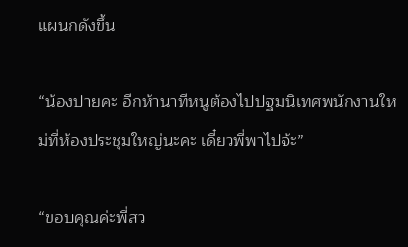แผนกดังขึ้น

“น้องปายคะ อีกห้านาทีหนูต้องไปปฐมนิเทศพนักงานใหม่ที่ห้องประชุมใหญ่นะคะ เดี๋ยวพี่พาไปจ้ะ”

“ขอบคุณค่ะพี่สว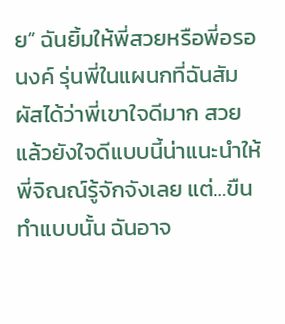ย” ฉันยิ้มให้พี่สวยหรือพี่อรอนงค์ รุ่นพี่ในแผนกที่ฉันสัมผัสได้ว่าพี่เขาใจดีมาก สวยแล้วยังใจดีแบบนี้น่าแนะนำให้พี่จิณณ์รู้จักจังเลย แต่…ขืนทำแบบนั้น ฉันอาจ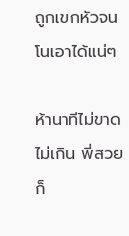ถูกเขกหัวจนโนเอาได้แน่ๆ

ห้านาทีไม่ขาดไม่เกิน พี่สวยก็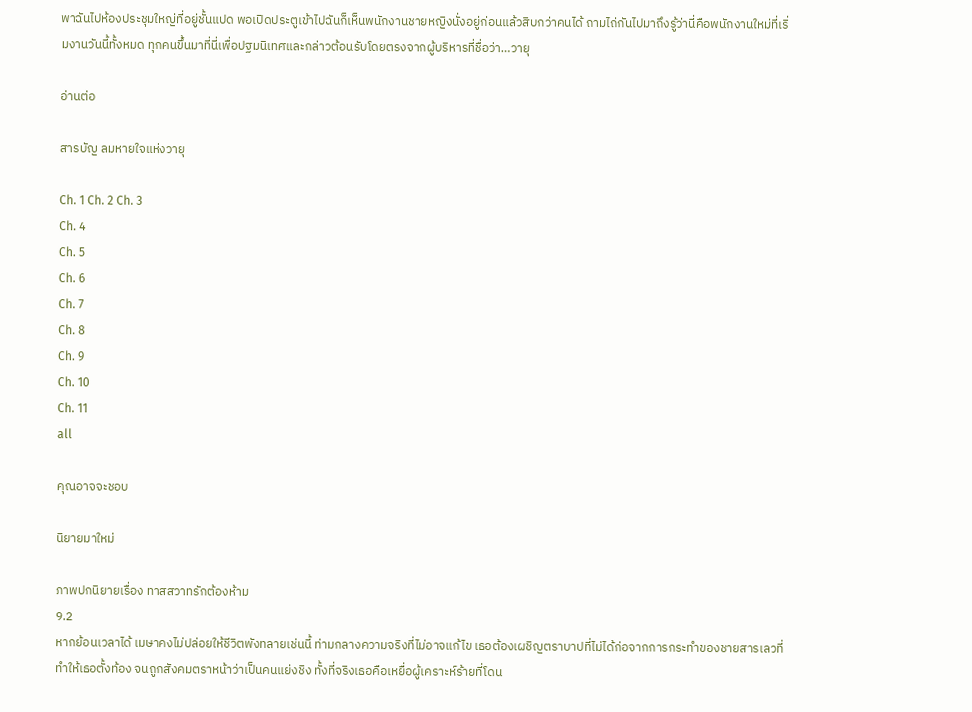พาฉันไปห้องประชุมใหญ่ที่อยู่ชั้นแปด พอเปิดประตูเข้าไปฉันก็เห็นพนักงานชายหญิงนั่งอยู่ก่อนแล้วสิบกว่าคนได้ ถามไถ่กันไปมาถึงรู้ว่านี่คือพนักงานใหม่ที่เริ่มงานวันนี้ทั้งหมด ทุกคนขึ้นมาที่นี่เพื่อปฐมนิเทศและกล่าวต้อนรับโดยตรงจากผู้บริหารที่ชื่อว่า…วายุ

อ่านต่อ

สารบัญ ลมหายใจแห่งวายุ

Ch. 1 Ch. 2 Ch. 3
Ch. 4
Ch. 5
Ch. 6
Ch. 7
Ch. 8
Ch. 9
Ch. 10
Ch. 11
all

คุณอาจจะชอบ

นิยายมาใหม่

ภาพปกนิยายเรื่อง ทาสสวาทรักต้องห้าม
9.2
หากย้อนเวลาได้ เมษาคงไม่ปล่อยให้ชีวิตพังทลายเช่นนี้ ท่ามกลางความจริงที่ไม่อาจแก้ไข เธอต้องเผชิญตราบาปที่ไม่ได้ก่อจากการกระทำของชายสารเลวที่ทำให้เธอตั้งท้อง จนถูกสังคมตราหน้าว่าเป็นคนแย่งชิง ทั้งที่จริงเธอคือเหยื่อผู้เคราะห์ร้ายที่โดน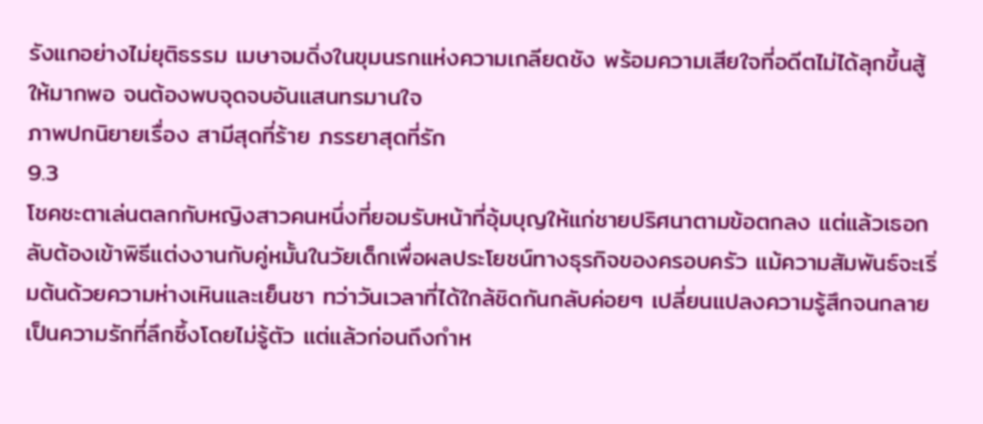รังแกอย่างไม่ยุติธรรม เมษาจมดิ่งในขุมนรกแห่งความเกลียดชัง พร้อมความเสียใจที่อดีตไม่ได้ลุกขึ้นสู้ให้มากพอ จนต้องพบจุดจบอันแสนทรมานใจ
ภาพปกนิยายเรื่อง สามีสุดที่ร้าย ภรรยาสุดที่รัก
9.3
โชคชะตาเล่นตลกกับหญิงสาวคนหนึ่งที่ยอมรับหน้าที่อุ้มบุญให้แก่ชายปริศนาตามข้อตกลง แต่แล้วเธอกลับต้องเข้าพิธีแต่งงานกับคู่หมั้นในวัยเด็กเพื่อผลประโยชน์ทางธุรกิจของครอบครัว แม้ความสัมพันธ์จะเริ่มต้นด้วยความห่างเหินและเย็นชา ทว่าวันเวลาที่ได้ใกล้ชิดกันกลับค่อยๆ เปลี่ยนแปลงความรู้สึกจนกลายเป็นความรักที่ลึกซึ้งโดยไม่รู้ตัว แต่แล้วก่อนถึงกำห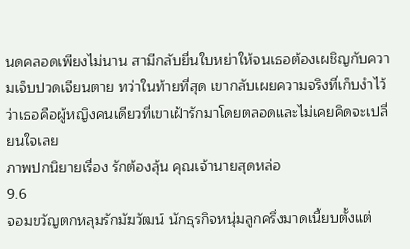นดคลอดเพียงไม่นาน สามีกลับยื่นใบหย่าให้จนเธอต้องเผชิญกับความเจ็บปวดเจียนตาย ทว่าในท้ายที่สุด เขากลับเผยความจริงที่เก็บงำไว้ว่าเธอคือผู้หญิงคนเดียวที่เขาเฝ้ารักมาโดยตลอดและไม่เคยคิดจะเปลี่ยนใจเลย
ภาพปกนิยายเรื่อง รักต้องลุ้น คุณเจ้านายสุดหล่อ
9.6
จอมขวัญตกหลุมรักมัฆวัฒน์ นักธุรกิจหนุ่มลูกครึ่งมาดเนี้ยบตั้งแต่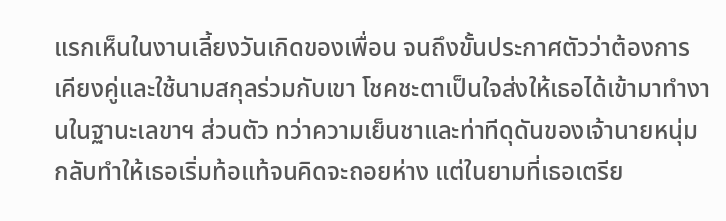แรกเห็นในงานเลี้ยงวันเกิดของเพื่อน จนถึงขั้นประกาศตัวว่าต้องการเคียงคู่และใช้นามสกุลร่วมกับเขา โชคชะตาเป็นใจส่งให้เธอได้เข้ามาทำงานในฐานะเลขาฯ ส่วนตัว ทว่าความเย็นชาและท่าทีดุดันของเจ้านายหนุ่มกลับทำให้เธอเริ่มท้อแท้จนคิดจะถอยห่าง แต่ในยามที่เธอเตรีย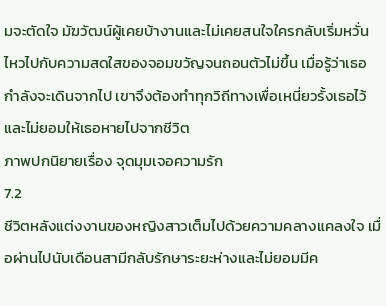มจะตัดใจ มัฆวัฒน์ผู้เคยบ้างานและไม่เคยสนใจใครกลับเริ่มหวั่นไหวไปกับความสดใสของจอมขวัญจนถอนตัวไม่ขึ้น เมื่อรู้ว่าเธอกำลังจะเดินจากไป เขาจึงต้องทำทุกวิถีทางเพื่อเหนี่ยวรั้งเธอไว้และไม่ยอมให้เธอหายไปจากชีวิต
ภาพปกนิยายเรื่อง จุดมุมเจอความรัก
7.2
ชีวิตหลังแต่งงานของหญิงสาวเต็มไปด้วยความคลางแคลงใจ เมื่อผ่านไปนับเดือนสามีกลับรักษาระยะห่างและไม่ยอมมีค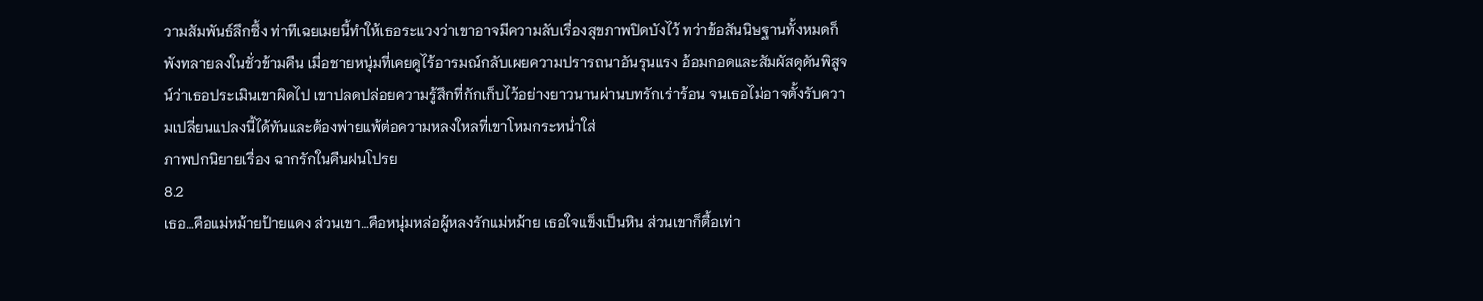วามสัมพันธ์ลึกซึ้ง ท่าทีเฉยเมยนี้ทำให้เธอระแวงว่าเขาอาจมีความลับเรื่องสุขภาพปิดบังไว้ ทว่าข้อสันนิษฐานทั้งหมดก็พังทลายลงในชั่วข้ามคืน เมื่อชายหนุ่มที่เคยดูไร้อารมณ์กลับเผยความปรารถนาอันรุนแรง อ้อมกอดและสัมผัสดุดันพิสูจน์ว่าเธอประเมินเขาผิดไป เขาปลดปล่อยความรู้สึกที่กักเก็บไว้อย่างยาวนานผ่านบทรักเร่าร้อน จนเธอไม่อาจตั้งรับความเปลี่ยนแปลงนี้ได้ทันและต้องพ่ายแพ้ต่อความหลงใหลที่เขาโหมกระหน่ำใส่
ภาพปกนิยายเรื่อง ฉากรักในคืนฝนโปรย
8.2
เธอ…คือแม่หม้ายป้ายแดง ส่วนเขา…คือหนุ่มหล่อผู้หลงรักแม่หม้าย เธอใจแข็งเป็นหิน ส่วนเขาก็ตื้อเท่า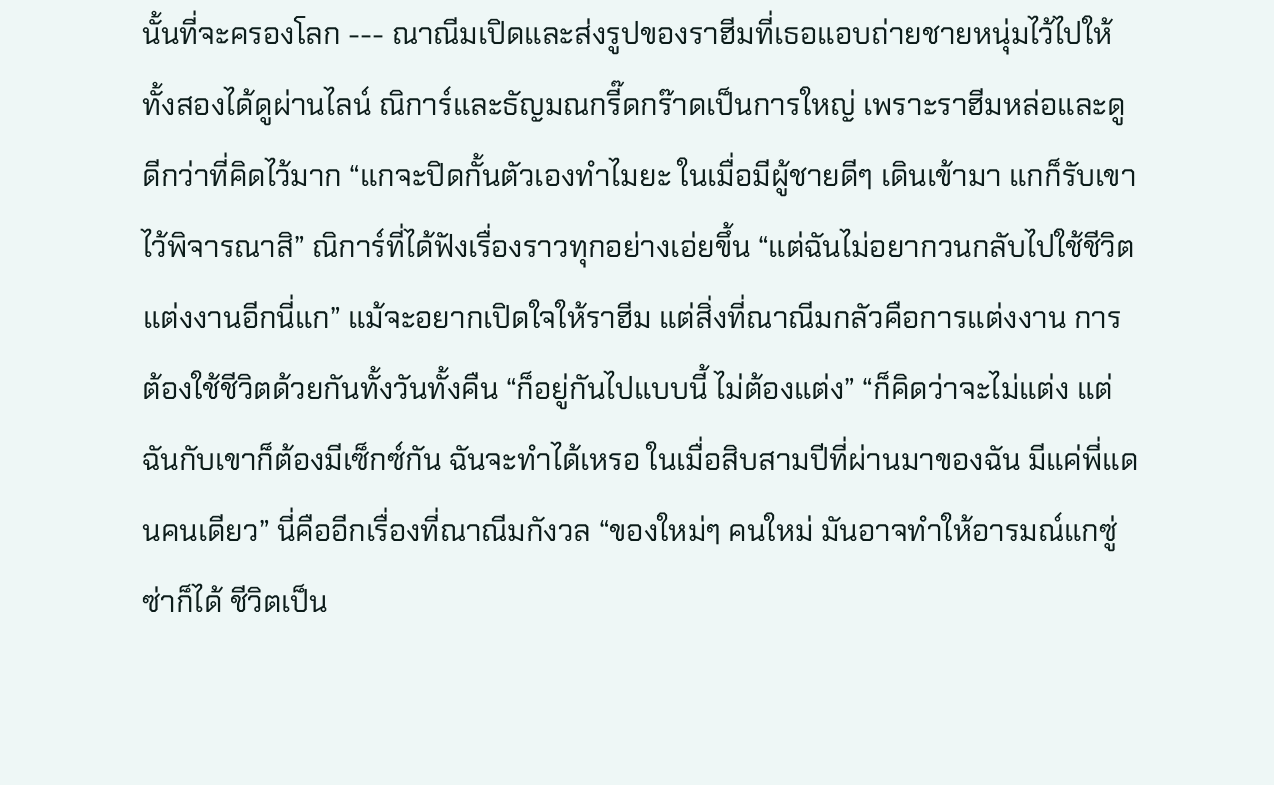นั้นที่จะครองโลก --- ณาณีมเปิดและส่งรูปของราฮีมที่เธอแอบถ่ายชายหนุ่มไว้ไปให้ทั้งสองได้ดูผ่านไลน์ ณิการ์และธัญมณกรี๊ดกร๊าดเป็นการใหญ่ เพราะราฮีมหล่อและดูดีกว่าที่คิดไว้มาก “แกจะปิดกั้นตัวเองทำไมยะ ในเมื่อมีผู้ชายดีๆ เดินเข้ามา แกก็รับเขาไว้พิจารณาสิ” ณิการ์ที่ได้ฟังเรื่องราวทุกอย่างเอ่ยขึ้น “แต่ฉันไม่อยากวนกลับไปใช้ชีวิตแต่งงานอีกนี่แก” แม้จะอยากเปิดใจให้ราฮีม แต่สิ่งที่ณาณีมกลัวคือการแต่งงาน การต้องใช้ชีวิตด้วยกันทั้งวันทั้งคืน “ก็อยู่กันไปแบบนี้ ไม่ต้องแต่ง” “ก็คิดว่าจะไม่แต่ง แต่ฉันกับเขาก็ต้องมีเซ็กซ์กัน ฉันจะทำได้เหรอ ในเมื่อสิบสามปีที่ผ่านมาของฉัน มีแค่พี่แดนคนเดียว” นี่คืออีกเรื่องที่ณาณีมกังวล “ของใหม่ๆ คนใหม่ มันอาจทำให้อารมณ์แกซู่ซ่าก็ได้ ชีวิตเป็น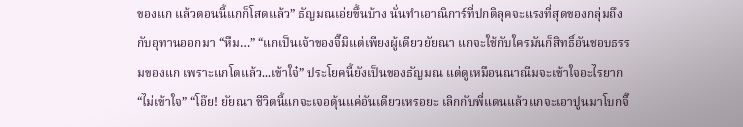ของแก แล้วตอนนี้แกก็โสดแล้ว” ธัญมณเอ่ยขึ้นบ้าง นั่นทำเอาณิการ์ที่ปกติลุคจะแรงที่สุดของกลุ่มถึงกับอุทานออกมา “หืม…” “แกเป็นเจ้าของจิ๊มิแต่เพียงผู้เดียวยัยณา แกจะใช้กับใครมันก็สิทธิ์อันชอบธรรมของแก เพราะแกโตแล้ว...เข้าใจ๋” ประโยคนี้ยังเป็นของธัญมณ แต่ดูเหมือนณาณีมจะเข้าใจอะไรยาก “ไม่เข้าใจ” “โอ๊ย! ยัยณา ชีวิตนี้แกจะเจอดุ้นแค่อันเดียวเหรอยะ เลิกกับพี่แดนแล้วแกจะเอาปูนมาโบกจิ๊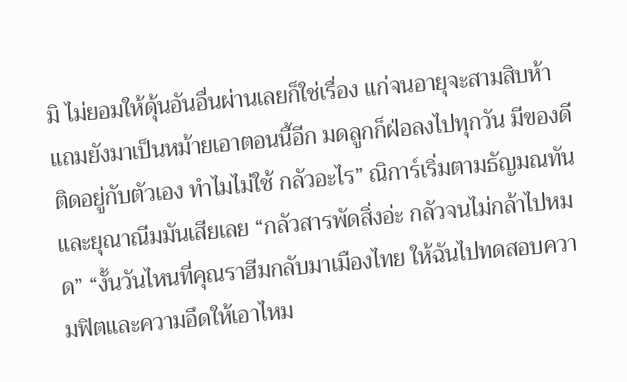มิ ไม่ยอมให้ดุ้นอันอื่นผ่านเลยก็ใช่เรื่อง แก่จนอายุจะสามสิบห้า แถมยังมาเป็นหม้ายเอาตอนนี้อีก มดลูกก็ฝ่อลงไปทุกวัน มีของดีติดอยู่กับตัวเอง ทำไมไม่ใช้ กลัวอะไร” ณิการ์เริ่มตามธัญมณทัน และยุณาณีมมันเสียเลย “กลัวสารพัดสิ่งอ่ะ กลัวจนไม่กล้าไปหมด” “งั้นวันไหนที่คุณราฮีมกลับมาเมืองไทย ให้ฉันไปทดสอบความฟิตและความอึดให้เอาไหม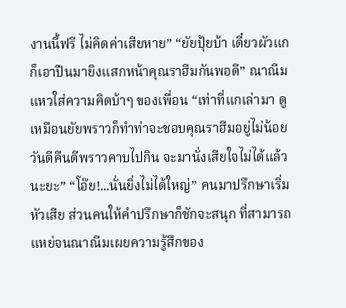งานนี้ฟรี ไม่คิดค่าเสียหาย” “ยัยปุ้ยบ้า เดี๋ยวผัวแกก็เอาปืนมายิงแสกหน้าคุณราฮีมกันพอดี” ณาณีมแหวใส่ความคิดบ้าๆ ของเพื่อน “เท่าที่แกเล่ามา ดูเหมือนยัยพราวก็ทำท่าจะชอบคุณราฮีมอยู่ไม่น้อย วันดีคืนดีพราวคาบไปกิน จะมานั่งเสียใจไม่ได้แล้วนะยะ” “โอ๊ย!...นั่นยิ่งไม่ได้ใหญ่” คนมาปรึกษาเริ่มหัวเสีย ส่วนคนให้คำปรึกษาก็ชักจะสนุก ที่สามารถแหย่จนณาณีมเผยความรู้สึกของ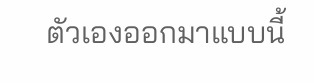ตัวเองออกมาแบบนี้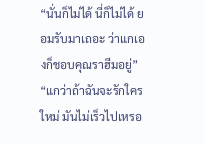“นั่นก็ไม่ได้ นี่ก็ไม่ได้ ยอมรับมาเถอะ ว่าแกเองก็ชอบคุณราฮีมอยู่” “แกว่าถ้าฉันจะรักใครใหม่ มันไม่เร็วไปเหรอ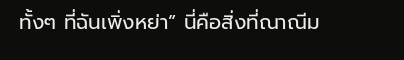ทั้งๆ ที่ฉันเพิ่งหย่า” นี่คือสิ่งที่ณาณีม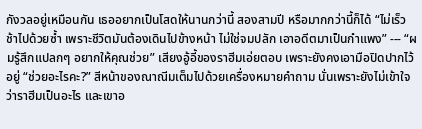กังวลอยู่เหมือนกัน เธออยากเป็นโสดให้นานกว่านี้ สองสามปี หรือมากกว่านี้ก็ได้ “ไม่เร็ว ช้าไปด้วยซ้ำ เพราะชีวิตมันต้องเดินไปข้างหน้า ไม่ใช่จมปลัก เอาอดีตมาเป็นกำแพง” --- “ผมรู้สึกแปลกๆ อยากให้คุณช่วย” เสียงอู้อี้ของราฮีมเอ่ยตอบ เพราะยังคงเอามือปิดปากไว้อยู่ “ช่วยอะไรคะ?” สีหน้าของณาณีมเต็มไปด้วยเครื่องหมายคำถาม นั่นเพราะยังไม่เข้าใจว่าราฮีมเป็นอะไร และเขาอ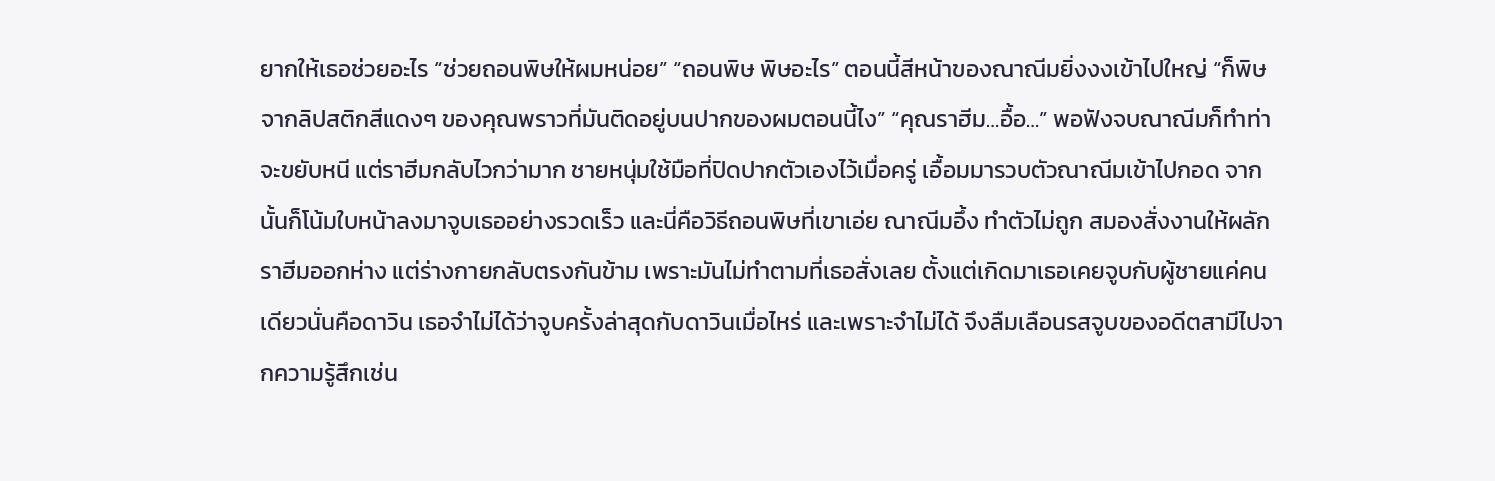ยากให้เธอช่วยอะไร “ช่วยถอนพิษให้ผมหน่อย” “ถอนพิษ พิษอะไร” ตอนนี้สีหน้าของณาณีมยิ่งงงเข้าไปใหญ่ “ก็พิษจากลิปสติกสีแดงๆ ของคุณพราวที่มันติดอยู่บนปากของผมตอนนี้ไง” “คุณราฮีม…อื้อ…” พอฟังจบณาณีมก็ทำท่าจะขยับหนี แต่ราฮีมกลับไวกว่ามาก ชายหนุ่มใช้มือที่ปิดปากตัวเองไว้เมื่อครู่ เอื้อมมารวบตัวณาณีมเข้าไปกอด จากนั้นก็โน้มใบหน้าลงมาจูบเธออย่างรวดเร็ว และนี่คือวิธีถอนพิษที่เขาเอ่ย ณาณีมอึ้ง ทำตัวไม่ถูก สมองสั่งงานให้ผลักราฮีมออกห่าง แต่ร่างกายกลับตรงกันข้าม เพราะมันไม่ทำตามที่เธอสั่งเลย ตั้งแต่เกิดมาเธอเคยจูบกับผู้ชายแค่คนเดียวนั่นคือดาวิน เธอจำไม่ได้ว่าจูบครั้งล่าสุดกับดาวินเมื่อไหร่ และเพราะจำไม่ได้ จึงลืมเลือนรสจูบของอดีตสามีไปจากความรู้สึกเช่น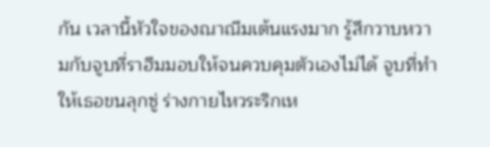กัน เวลานี้หัวใจของณาณีมเต้นแรงมาก รู้สึกวาบหวามกับจูบที่ราฮีมมอบให้จนควบคุมตัวเองไม่ได้ จูบที่ทำให้เธอขนลุกซู่ ร่างกายไหวระริกเห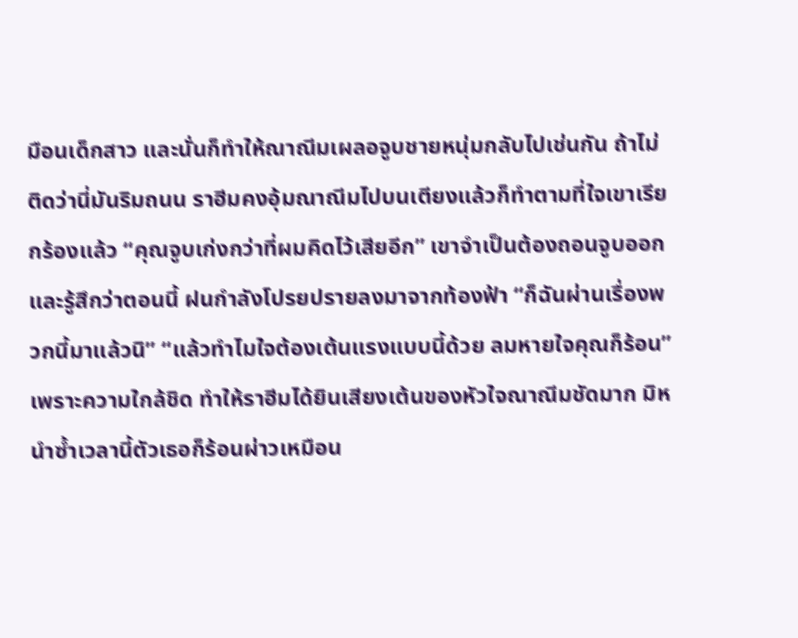มือนเด็กสาว และนั่นก็ทำให้ณาณีมเผลอจูบชายหนุ่มกลับไปเช่นกัน ถ้าไม่ติดว่านี่มันริมถนน ราฮีมคงอุ้มณาณีมไปบนเตียงแล้วก็ทำตามที่ใจเขาเรียกร้องแล้ว “คุณจูบเก่งกว่าที่ผมคิดไว้เสียอีก” เขาจำเป็นต้องถอนจูบออก และรู้สึกว่าตอนนี้ ฝนกำลังโปรยปรายลงมาจากท้องฟ้า “ก็ฉันผ่านเรื่องพวกนี้มาแล้วนิ” “แล้วทำไมใจต้องเต้นแรงแบบนี้ด้วย ลมหายใจคุณก็ร้อน” เพราะความใกล้ชิด ทำให้ราฮีมได้ยินเสียงเต้นของหัวใจณาณีมชัดมาก มิหนำซ้ำเวลานี้ตัวเธอก็ร้อนผ่าวเหมือน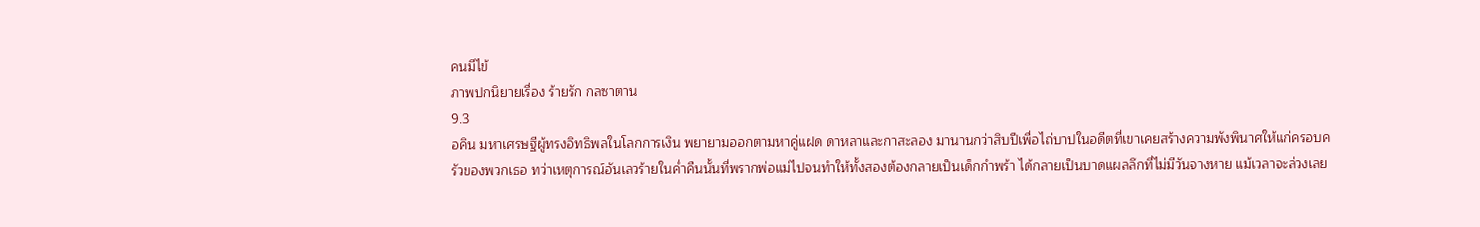คนมีไข้
ภาพปกนิยายเรื่อง ร้ายรัก กลซาตาน
9.3
อคิน มหาเศรษฐีผู้ทรงอิทธิพลในโลกการเงิน พยายามออกตามหาคู่แฝด ดาหลาและกาสะลอง มานานกว่าสิบปีเพื่อไถ่บาปในอดีตที่เขาเคยสร้างความพังพินาศให้แก่ครอบครัวของพวกเธอ ทว่าเหตุการณ์อันเลวร้ายในค่ำคืนนั้นที่พรากพ่อแม่ไปจนทำให้ทั้งสองต้องกลายเป็นเด็กกำพร้า ได้กลายเป็นบาดแผลลึกที่ไม่มีวันจางหาย แม้เวลาจะล่วงเลย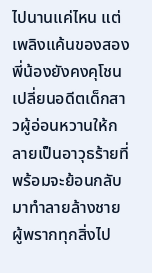ไปนานแค่ไหน แต่เพลิงแค้นของสองพี่น้องยังคงคุโชน เปลี่ยนอดีตเด็กสาวผู้อ่อนหวานให้กลายเป็นอาวุธร้ายที่พร้อมจะย้อนกลับมาทำลายล้างชายผู้พรากทุกสิ่งไป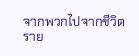จากพวกไปจากชีวิต
ราย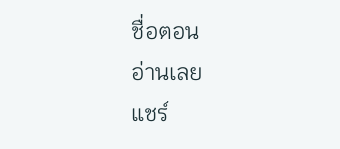ชื่อตอน
อ่านเลย
แชร์